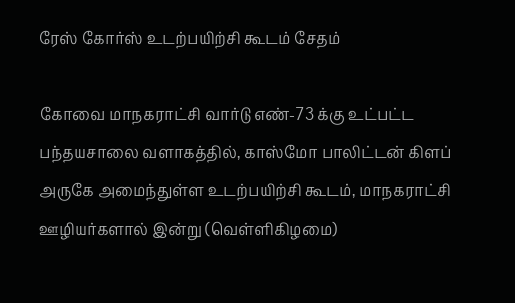ரேஸ் கோர்ஸ் உடற்பயிற்சி கூடம் சேதம்

கோவை மாநகராட்சி வார்டு எண்-73 க்கு உட்பட்ட பந்தயசாலை வளாகத்தில், காஸ்மோ பாலிட்டன் கிளப் அருகே அமைந்துள்ள உடற்பயிற்சி கூடம், மாநகராட்சி ஊழியர்களால் இன்று (வெள்ளிகிழமை)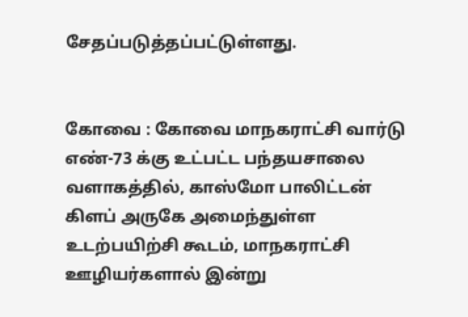சேதப்படுத்தப்பட்டுள்ளது.


கோவை : கோவை மாநகராட்சி வார்டு எண்-73 க்கு உட்பட்ட பந்தயசாலை வளாகத்தில், காஸ்மோ பாலிட்டன் கிளப் அருகே அமைந்துள்ள உடற்பயிற்சி கூடம், மாநகராட்சி ஊழியர்களால் இன்று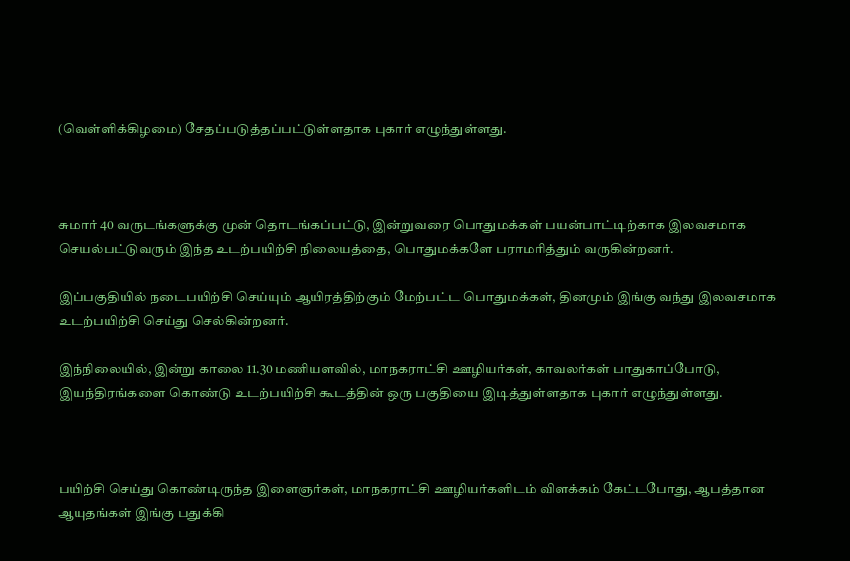(வெள்ளிக்கிழமை) சேதப்படுத்தப்பட்டுள்ளதாக புகார் எழுந்துள்ளது.



சுமார் 40 வருடங்களுக்கு முன் தொடங்கப்பட்டு, இன்றுவரை பொதுமக்கள் பயன்பாட்டிற்காக இலவசமாக செயல்பட்டுவரும் இந்த உடற்பயிற்சி நிலையத்தை, பொதுமக்களே பராமரித்தும் வருகின்றனர்.

இப்பகுதியில் நடைபயிற்சி செய்யும் ஆயிரத்திற்கும் மேற்பட்ட பொதுமக்கள், தினமும் இங்கு வந்து இலவசமாக உடற்பயிற்சி செய்து செல்கின்றனர்.

இந்நிலையில், இன்று காலை 11.30 மணியளவில், மாநகராட்சி ஊழியர்கள், காவலர்கள் பாதுகாப்போடு, இயந்திரங்களை கொண்டு உடற்பயிற்சி கூடத்தின் ஒரு பகுதியை இடித்துள்ளதாக புகார் எழுந்துள்ளது.



பயிற்சி செய்து கொண்டிருந்த இளைஞர்கள், மாநகராட்சி ஊழியர்களிடம் விளக்கம் கேட்டபோது, ஆபத்தான ஆயுதங்கள் இங்கு பதுக்கி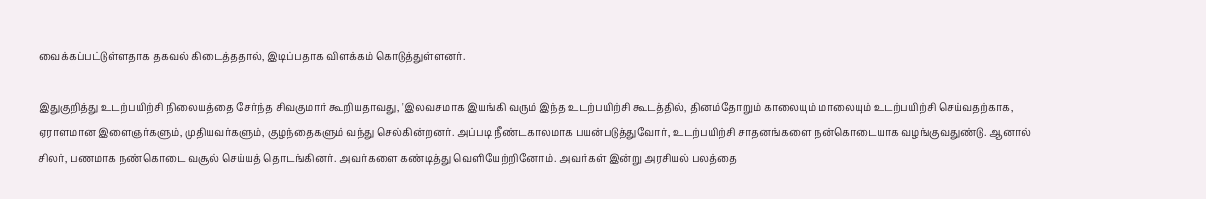வைக்கப்பட்டுள்ளதாக தகவல் கிடைத்ததால், இடிப்பதாக விளக்கம் கொடுத்துள்ளனர்.

இதுகுறித்து உடற்பயிற்சி நிலையத்தை சேர்ந்த சிவகுமார் கூறியதாவது, 'இலவசமாக இயங்கி வரும் இந்த உடற்பயிற்சி கூடத்தில், தினம்தோறும் காலையும் மாலையும் உடற்பயிற்சி செய்வதற்காக, ஏராளமான இளைஞர்களும், முதியவர்களும், குழந்தைகளும் வந்து செல்கின்றனர். அப்படி நீண்டகாலமாக பயன்படுத்துவோர், உடற்பயிற்சி சாதனங்களை நன்கொடையாக வழங்குவதுண்டு. ஆனால் சிலர், பணமாக நண்கொடை வசூல் செய்யத் தொடங்கினர். அவர்களை கண்டித்து வெளியேற்றினோம். அவர்கள் இன்று அரசியல் பலத்தை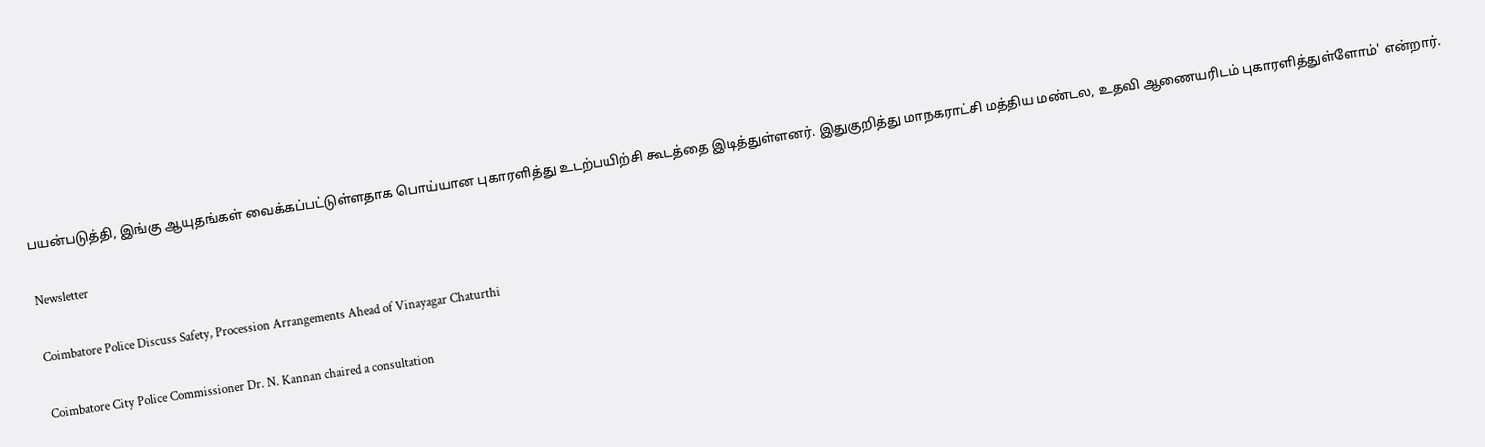பயன்படுத்தி, இங்கு ஆயுதங்கள் வைக்கப்பட்டுள்ளதாக பொய்யான புகாரளித்து உடற்பயிற்சி கூடத்தை இடித்துள்ளனர். இதுகுறித்து மாநகராட்சி மத்திய மண்டல, உதவி ஆணையரிடம் புகாரளித்துள்ளோம்' என்றார்.

Newsletter

Coimbatore Police Discuss Safety, Procession Arrangements Ahead of Vinayagar Chaturthi

Coimbatore City Police Commissioner Dr. N. Kannan chaired a consultation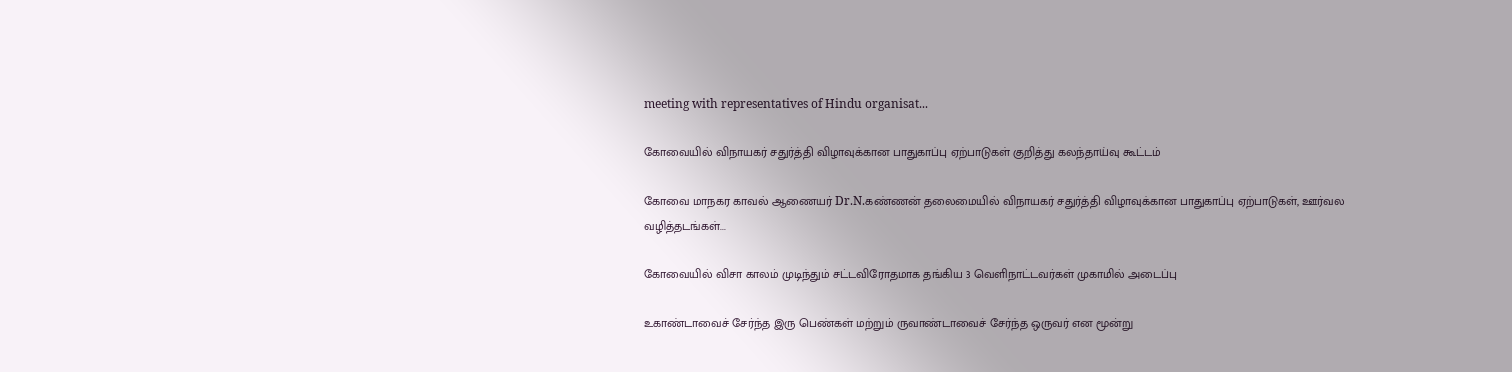meeting with representatives of Hindu organisat...

கோவையில் விநாயகர் சதுர்த்தி விழாவுக்கான பாதுகாப்பு ஏற்பாடுகள் குறித்து கலந்தாய்வு கூட்டம்

கோவை மாநகர காவல் ஆணையர் Dr.N.கண்ணன் தலைமையில் விநாயகர் சதுர்த்தி விழாவுக்கான பாதுகாப்பு ஏற்பாடுகள், ஊர்வல வழித்தடங்கள்...

கோவையில் விசா காலம் முடிந்தும் சட்டவிரோதமாக தங்கிய 3 வெளிநாட்டவர்கள் முகாமில் அடைப்பு

உகாண்டாவைச் சேர்ந்த இரு பெண்கள் மற்றும் ருவாண்டாவைச் சேர்ந்த ஒருவர் என மூன்று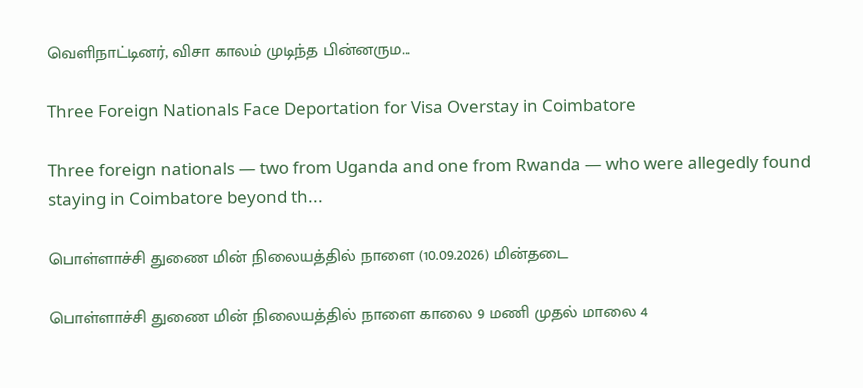வெளிநாட்டினர், விசா காலம் முடிந்த பின்னரும...

Three Foreign Nationals Face Deportation for Visa Overstay in Coimbatore

Three foreign nationals — two from Uganda and one from Rwanda — who were allegedly found staying in Coimbatore beyond th...

பொள்ளாச்சி துணை மின் நிலையத்தில் நாளை (10.09.2026) மின்தடை

பொள்ளாச்சி துணை மின் நிலையத்தில் நாளை காலை 9 மணி முதல் மாலை 4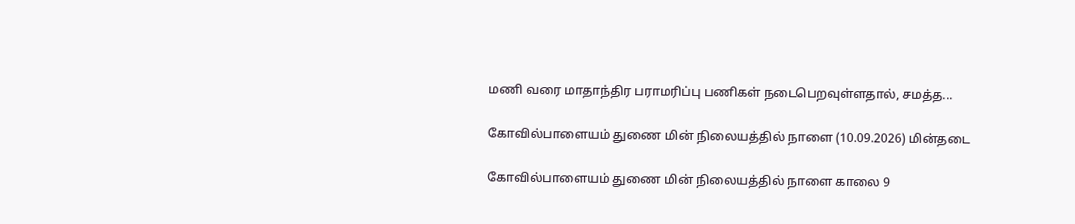மணி வரை மாதாந்திர பராமரிப்பு பணிகள் நடைபெறவுள்ளதால், சமத்த...

கோவில்பாளையம் துணை மின் நிலையத்தில் நாளை (10.09.2026) மின்தடை

கோவில்பாளையம் துணை மின் நிலையத்தில் நாளை காலை 9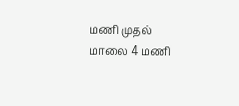மணி முதல் மாலை 4 மணி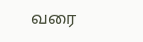வரை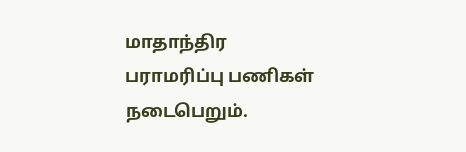மாதாந்திர பராமரிப்பு பணிகள் நடைபெறும்.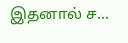இதனால் ச...